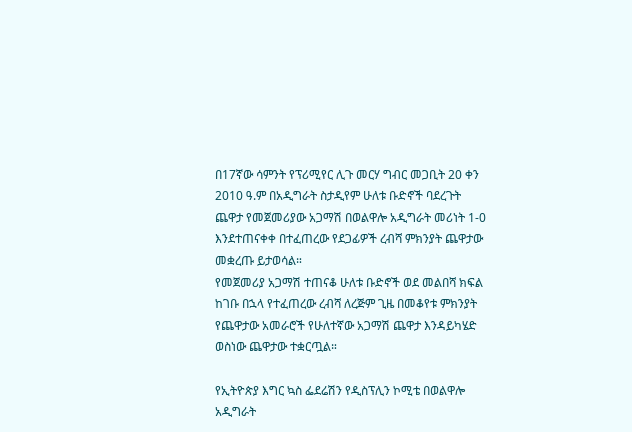በ17ኛው ሳምንት የፕሪሚየር ሊጉ መርሃ ግብር መጋቢት 20 ቀን 2010 ዓ.ም በአዲግራት ስታዲየም ሁለቱ ቡድኖች ባደረጉት ጨዋታ የመጀመሪያው አጋማሽ በወልዋሎ አዲግራት መሪነት 1-0 እንደተጠናቀቀ በተፈጠረው የደጋፊዎች ረብሻ ምክንያት ጨዋታው መቋረጡ ይታወሳል።
የመጀመሪያ አጋማሽ ተጠናቆ ሁለቱ ቡድኖች ወደ መልበሻ ክፍል ከገቡ በኋላ የተፈጠረው ረብሻ ለረጅም ጊዜ በመቆየቱ ምክንያት የጨዋታው አመራሮች የሁለተኛው አጋማሽ ጨዋታ እንዳይካሄድ ወስነው ጨዋታው ተቋርጧል።

የኢትዮጵያ እግር ኳስ ፌደሬሽን የዲስፕሊን ኮሚቴ በወልዋሎ አዲግራት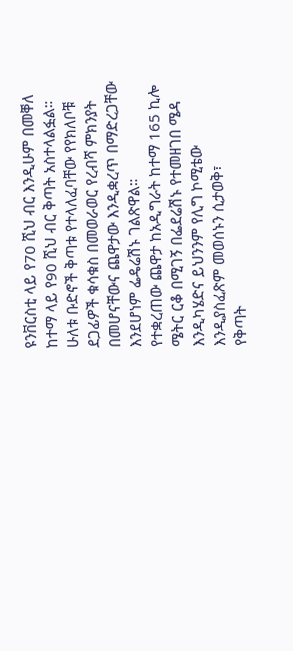ዩንቨርስቲ ላይ የ70 ሺህ ብር እንዲሁም በመቐለ ከተማ ላይ የ90 ሺህ ብር ቅጣት አስተላልፏል።
ሁለቱ ቡድኖች ቅጣቱ የተላለፈባቸው የየክለቦቹ ደጋፊዎች ቁሳቁስ በመወራወር የረብሻ ምክንያት በመሆናቸውና ጨዋታው እንዲቋረጥ በማድረጋቸው እንደሆነም ፌዴሬሽኑ ገልጽዋል።
የተቋረጠው ጨዋታ ከአዲግራት ከተማ 165 ኪሎ ሜትር ርቆ በሚገኝ በፌደሬሽኑ የተመዘገበ ሜዳ እንዲካሄድና ይህንንም የሊግ ኮሚቴው እንዲያስፈጽም መወሰኑን ሲታወቅ፣
የቅጣት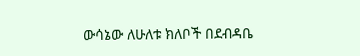ውሳኔው ለሁለቱ ክለቦች በደብዳቤ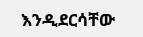እንዲደርሳቸው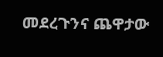መደረጉንና ጨዋታው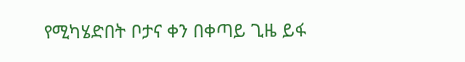የሚካሄድበት ቦታና ቀን በቀጣይ ጊዜ ይፋ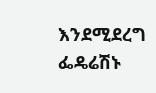እንደሚደረግ ፌዴሬሽኑ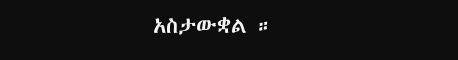አስታውቋል ።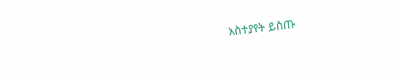አስተያየት ይስጡ